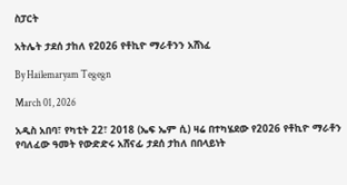ስፓርት

አትሌት ታደሰ ታከለ የ2026 የቶኪዮ ማራቶንን አሸነፈ

By Hailemaryam Tegegn

March 01, 2026

አዲስ አበባ፣ የካቲት 22፣ 2018 (ኤፍ ኤም ሲ) ዛሬ በተካሄደው የ2026 የቶኪዮ ማራቶን የባለፈው ዓመት የውድድሩ አሸናፊ ታደሰ ታከለ በበላይነት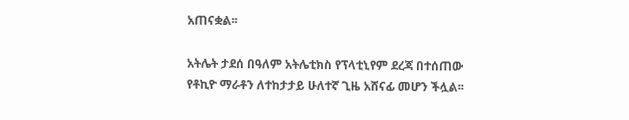አጠናቋል፡፡

አትሌት ታደሰ በዓለም አትሌቲክስ የፕላቲኒየም ደረጃ በተሰጠው የቶኪዮ ማራቶን ለተከታታይ ሁለተኛ ጊዜ አሸናፊ መሆን ችሏል፡፡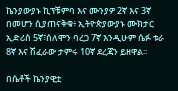ኬንያውያኑ ኪፕቹምባ እና ሙንያዎ 2ኛ እና 3ኛ በመሆን ሲያጠናቅቁ፥ ኢትዮጵያውያኑ ሙክታር ኢድሪስ 5ኛ፣ሰለሞን ባረጋ 7ኛ እንዲሁም ሴፉ ቱራ 8ኛ እና ሽፈራው ታምሩ 10ኛ ደረጃን ይዘዋል፡፡

በሴቶች ኬንያዊቷ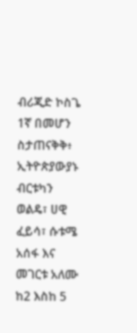ብሪጂድ ኮስጌ 1ኛ በመሆን ስታጠናቅቅ፥ ኢትዮጵያውያኑ ብርቱካን ወልዴ፣ ሀዊ ፈይሳ፣ ሱቱሜ አሰፋ እና መገርቱ አለሙ ከ2 እስከ 5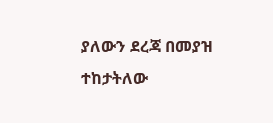ያለውን ደረጃ በመያዝ ተከታትለው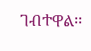ገብተዋል፡፡